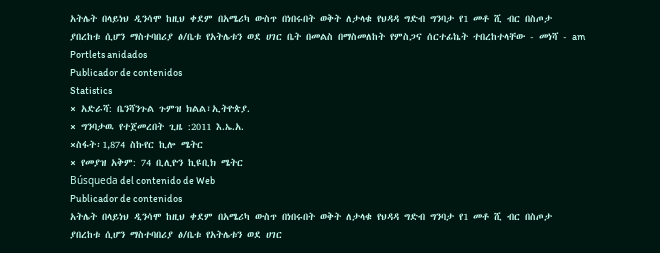አትሌት በላይነህ ዲንሳሞ ከዚህ ቀደም በአሜሪካ ውስጥ በነበሩበት ወቅት ለታላቁ የህዳዳ ግድብ ግንባታ የ1 መቶ ሺ ብር በስጦታ ያበረከቱ ሲሆን ማስተባበሪያ ፅ/ቤቱ የአትሌቱን ወደ ሀገር ቤት በመልስ በማስመለከት የምስጋና ሰርተፊኬት ተበረከተላቸው - መነሻ - am
Portlets anidados
Publicador de contenidos
Statistics
× አድራሻ: ቤንሻንጉል ጉምዝ ክልል፣ኢትዮጵያ.
× ግንባታዉ የተጀመረበት ጊዜ :2011 እ.ኤ.አ.
×ስፋት፡1,874 ስኩየር ኪሎ ሜትር
× የመያዝ አቅም: 74 ቢሊዮን ኪዩቢክ ሜትር
Búsqueda del contenido de Web
Publicador de contenidos
አትሌት በላይነህ ዲንሳሞ ከዚህ ቀደም በአሜሪካ ውስጥ በነበሩበት ወቅት ለታላቁ የህዳዳ ግድብ ግንባታ የ1 መቶ ሺ ብር በስጦታ ያበረከቱ ሲሆን ማስተባበሪያ ፅ/ቤቱ የአትሌቱን ወደ ሀገር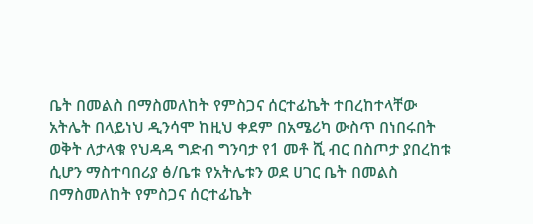ቤት በመልስ በማስመለከት የምስጋና ሰርተፊኬት ተበረከተላቸው
አትሌት በላይነህ ዲንሳሞ ከዚህ ቀደም በአሜሪካ ውስጥ በነበሩበት ወቅት ለታላቁ የህዳዳ ግድብ ግንባታ የ1 መቶ ሺ ብር በስጦታ ያበረከቱ ሲሆን ማስተባበሪያ ፅ/ቤቱ የአትሌቱን ወደ ሀገር ቤት በመልስ በማስመለከት የምስጋና ሰርተፊኬት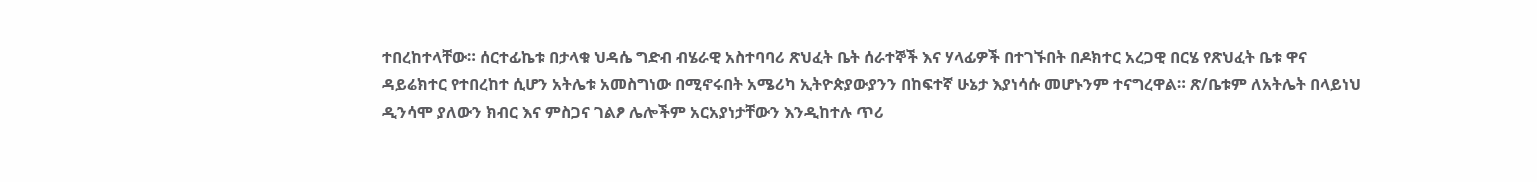ተበረከተላቸው። ሰርተፊኬቱ በታላቁ ህዳሴ ግድብ ብሄራዊ አስተባባሪ ጽህፈት ቤት ሰራተኞች እና ሃላፊዎች በተገኙበት በዶክተር አረጋዊ በርሄ የጽህፈት ቤቱ ዋና ዳይሬክተር የተበረከተ ሲሆን አትሌቱ አመስግነው በሚኖሩበት አሜሪካ ኢትዮጵያውያንን በከፍተኛ ሁኔታ እያነሳሱ መሆኑንም ተናግረዋል። ጽ/ቤቱም ለአትሌት በላይነህ ዲንሳሞ ያለውን ክብር እና ምስጋና ገልፆ ሌሎችም አርአያነታቸውን እንዲከተሉ ጥሪ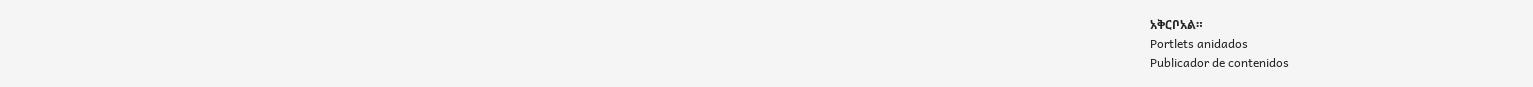አቅርቦአል።
Portlets anidados
Publicador de contenidos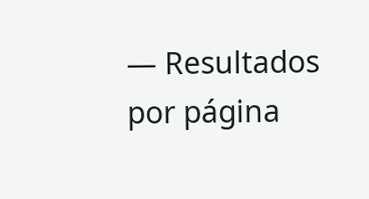— Resultados por página